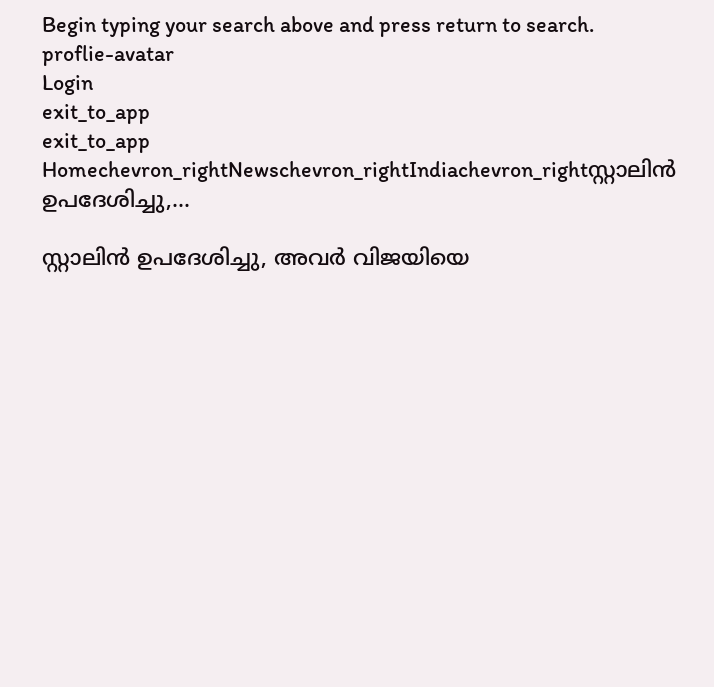Begin typing your search above and press return to search.
proflie-avatar
Login
exit_to_app
exit_to_app
Homechevron_rightNewschevron_rightIndiachevron_rightസ്റ്റാലിൻ ഉപദേശിച്ചു,...

സ്റ്റാലിൻ ഉപദേശിച്ചു, അവർ വിജയിയെ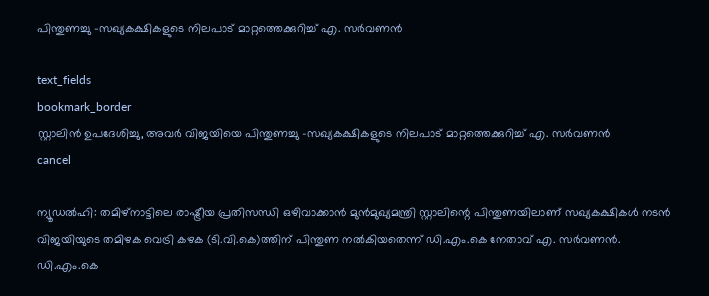പിന്തുണച്ചു -സഖ്യകക്ഷികളുടെ നിലപാട് മാറ്റത്തെക്കുറിച്ച് എ. സർവണൻ

text_fields
bookmark_border
സ്റ്റാലിൻ ഉപദേശിച്ചു, അവർ വിജയിയെ പിന്തുണച്ചു -സഖ്യകക്ഷികളുടെ നിലപാട് മാറ്റത്തെക്കുറിച്ച് എ. സർവണൻ
cancel

ന്യൂഡൽഹി: തമിഴ്നാട്ടിലെ രാഷ്ട്രീയ പ്രതിസന്ധി ഒഴിവാക്കാൻ മുൻമുഖ്യമന്ത്രി സ്റ്റാലിന്റെ പിന്തുണയിലാണ് സഖ്യകക്ഷികൾ നടൻ വിജയിയുടെ തമിഴക വെട്രി കഴക (ടി.വി.കെ)ത്തിന് പിന്തുണ നൽകിയതെന്ന് ഡി.എം.കെ നേതാവ് എ. സർവണൻ. ഡി.എം.കെ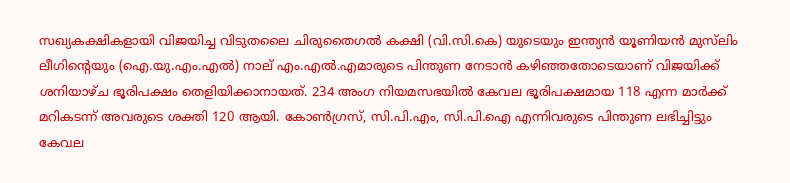സഖ്യകക്ഷികളായി വിജയിച്ച വിടുതലൈ ചിരുതൈഗൽ കക്ഷി (വി.സി.കെ) യുടെയും ഇന്ത്യൻ യൂണിയൻ മുസ്‌ലിം ലീഗിന്റെയും (ഐ.യു.എം.എൽ) നാല് എം.എൽ.എമാരുടെ പിന്തുണ നേടാൻ കഴിഞ്ഞതോടെയാണ് വിജയിക്ക് ശനിയാഴ്ച ഭൂരിപക്ഷം തെളിയിക്കാനായത്. 234 അംഗ നിയമസഭയിൽ കേവല ഭൂരിപക്ഷമായ 118 എന്ന മാർക്ക് മറികടന്ന് അവരുടെ ശക്തി 120 ആയി. കോൺഗ്രസ്, സി.പി.എം, സി.പി.ഐ എന്നിവരുടെ പിന്തുണ ലഭിച്ചിട്ടും കേവല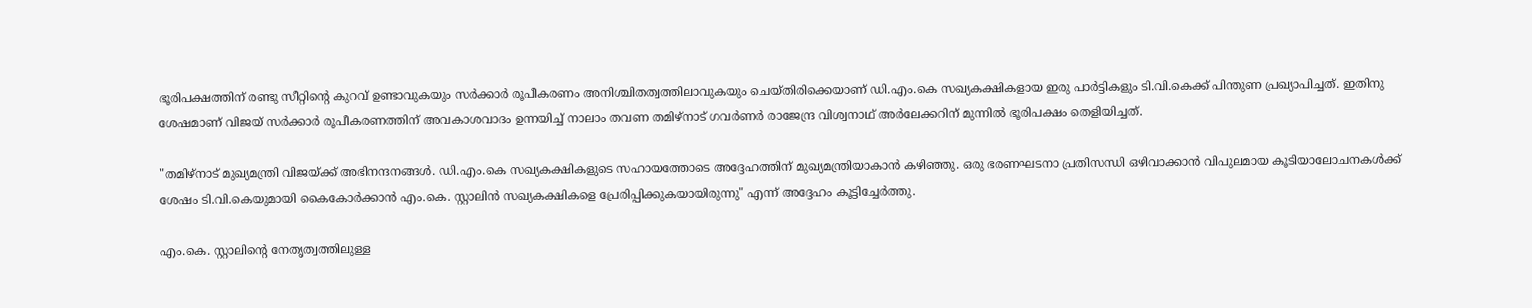ഭൂരിപക്ഷത്തിന് രണ്ടു സീറ്റിന്റെ കുറവ് ഉണ്ടാവുകയും സർക്കാർ രൂപീകരണം അനിശ്ചിതത്വത്തിലാവുകയും ചെയ്തിരിക്കെയാണ് ഡി.എം.കെ സഖ്യകക്ഷികളായ ഇരു പാർട്ടികളും ടി.വി.കെക്ക് പിന്തുണ പ്രഖ്യാപിച്ചത്. ഇതിനു ശേഷമാണ് വിജയ് സർക്കാർ രൂപീകരണത്തിന് അവകാശവാദം ഉന്നയിച്ച് നാലാം തവണ തമിഴ്‌നാട് ഗവർണർ രാജേന്ദ്ര വിശ്വനാഥ് അർലേക്കറിന് മുന്നിൽ ഭൂരിപക്ഷം തെളിയിച്ചത്.

"തമിഴ്‌നാട് മുഖ്യമന്ത്രി വിജയ്ക്ക് അഭിനന്ദനങ്ങൾ. ഡി.എം.കെ സഖ്യകക്ഷികളുടെ സഹായത്തോടെ അദ്ദേഹത്തിന് മുഖ്യമന്ത്രിയാകാൻ കഴിഞ്ഞു. ഒരു ഭരണഘടനാ പ്രതിസന്ധി ഒഴിവാക്കാൻ വിപുലമായ കൂടിയാലോചനകൾക്ക് ശേഷം ടി.വി.കെയുമായി കൈകോർക്കാൻ എം.കെ. സ്റ്റാലിൻ സഖ്യകക്ഷികളെ പ്രേരിപ്പിക്കുകയായിരുന്നു" എന്ന് അദ്ദേഹം കൂട്ടിച്ചേർത്തു.

എം.കെ. സ്റ്റാലിന്റെ നേതൃത്വത്തിലുള്ള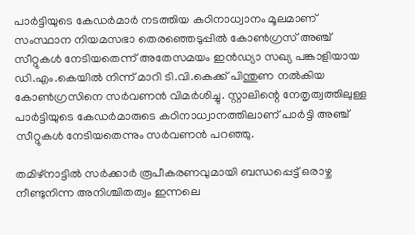പാർട്ടിയുടെ കേഡർമാർ നടത്തിയ കഠിനാധ്വാനം മൂലമാണ് സംസ്ഥാന നിയമസഭാ തെരഞ്ഞെടുപ്പിൽ കോൺഗ്രസ് അഞ്ച് സീറ്റുകൾ നേടിയതെന്ന് അതേസമയം ഇൻഡ്യാ സഖ്യ പങ്കാളിയായ ഡി.എം.കെയിൽ നിന്ന് മാറി ടി.വി.കെക്ക് പിന്തുണ നൽകിയ കോൺഗ്രസിനെ സർവണൻ വിമർശിച്ചു. സ്റ്റാലിന്റെ നേതൃത്വത്തിലുള്ള പാർട്ടിയുടെ കേഡർമാരുടെ കഠിനാധ്വാനത്തിലാണ് പാർട്ടി അഞ്ച് സീറ്റുകൾ നേടിയതെന്നും സർവണൻ പറഞ്ഞു.

തമിഴ്‌നാട്ടിൽ സർക്കാർ രൂപീകരണവുമായി ബന്ധപ്പെട്ട് ഒരാഴ്ച നീണ്ടുനിന്ന അനിശ്ചിതത്വം ഇന്നലെ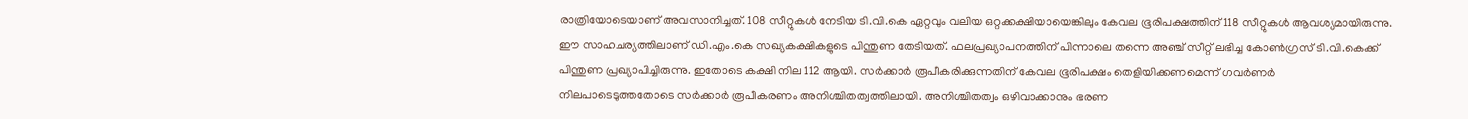രാത്രിയോടെയാണ് അവസാനിച്ചത്. 108 സീറ്റുകൾ നേടിയ ടി.വി.കെ ഏറ്റവും വലിയ ഒറ്റക്കക്ഷിയായെങ്കിലും കേവല ഭൂരിപക്ഷത്തിന് 118 സീറ്റുകൾ ആവശ്യമായിരുന്നു. ഈ സാഹചര്യത്തിലാണ് ഡി.എം.കെ സഖ്യകക്ഷികളുടെ പിന്തുണ തേടിയത്. ഫലപ്രഖ്യാപനത്തിന് പിന്നാലെ തന്നെ അഞ്ച് സീറ്റ് ലഭിച്ച കോൺഗ്രസ് ടി.വി.കെക്ക് പിന്തുണ പ്രഖ്യാപിച്ചിരുന്നു. ഇതോടെ കക്ഷി നില 112 ആയി. സർക്കാർ രൂപീകരിക്കുന്നതിന് കേവല ഭൂരിപക്ഷം തെളിയിക്കണമെന്ന് ഗവർണർ നിലപാടെടുത്തതോടെ സർക്കാർ രൂപീകരണം അനിശ്ചിതത്വത്തിലായി. അനിശ്ചിതത്വം ഒഴിവാക്കാനും ഭരണ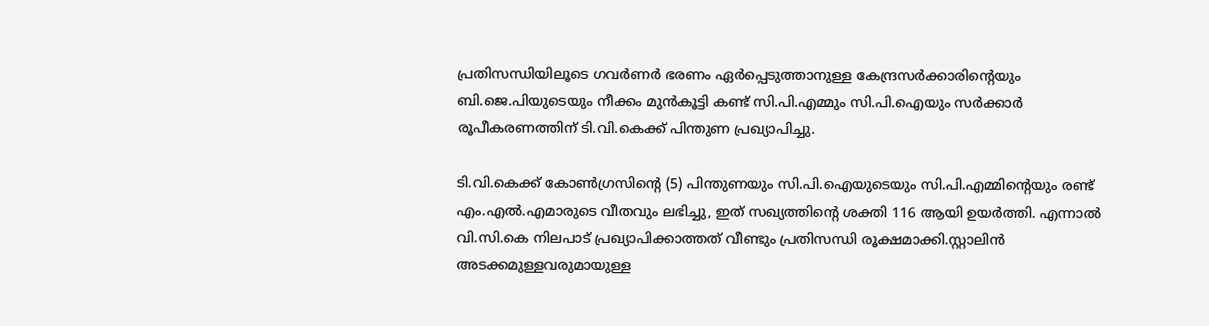പ്രതിസന്ധിയിലൂടെ ഗവർണർ ഭരണം ഏർപ്പെടുത്താനുള്ള കേന്ദ്രസർക്കാരിന്റെയും ബി.ജെ.പിയുടെയും നീക്കം മുൻകൂട്ടി കണ്ട് സി.പി.എമ്മും സി.പി.ഐയും സർക്കാർ രൂപീകരണത്തിന് ടി.വി.കെക്ക് പിന്തുണ പ്രഖ്യാപിച്ചു.

ടി.വി.കെക്ക് കോൺഗ്രസിന്റെ (5) പിന്തുണയും സി.പി.ഐയുടെയും സി.പി.എമ്മിന്റെയും രണ്ട് എം.എൽ.എമാരുടെ വീതവും ലഭിച്ചു, ഇത് സഖ്യത്തിന്റെ ശക്തി 116 ആയി ഉയർത്തി. എന്നാൽ വി.സി.കെ നിലപാട് പ്രഖ്യാപിക്കാത്തത് വീണ്ടും പ്രതിസന്ധി രൂക്ഷമാക്കി.സ്റ്റാലിൻ അടക്കമുള്ളവരുമായുള്ള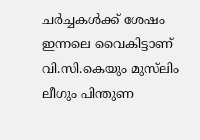ചർച്ചകൾക്ക് ശേഷം ഇന്നലെ വൈകിട്ടാണ് വി.സി.കെയും മുസ്‌ലിം ലീഗും പിന്തുണ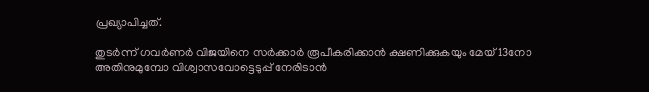പ്രഖ്യാപിച്ചത്.

തുടർന്ന് ഗവർണർ വിജയിനെ സർക്കാർ രൂപീകരിക്കാൻ ക്ഷണിക്കുകയും മേയ് 13നോ അതിനുമുമ്പോ വിശ്വാസവോട്ടെടുപ്പ് നേരിടാൻ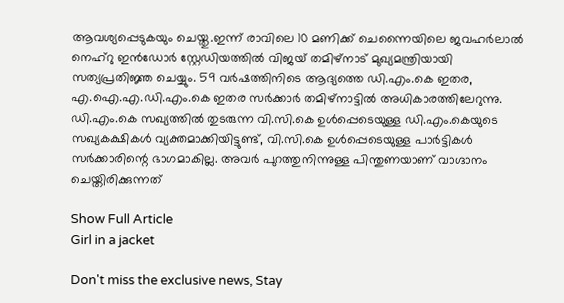ആവശ്യപ്പെടുകയും ചെയ്തു.ഇന്ന് രാവിലെ 10 മണിക്ക് ചെന്നൈയിലെ ജവഹർലാൽ നെഹ്‌റു ഇൻഡോർ സ്റ്റേഡിയത്തിൽ വിജയ് തമിഴ്‌നാട് മുഖ്യമന്ത്രിയായി സത്യപ്രതിജ്ഞ ചെയ്യും. 59 വർഷത്തിനിടെ ആദ്യത്തെ ഡി.എം.കെ ഇതര, എ.ഐ.എ.ഡി.എം.കെ ഇതര സർക്കാർ തമിഴ്നാട്ടിൽ അധികാരത്തിലേറുന്നു. ഡി.എം.കെ സഖ്യത്തിൽ തുടരുന്ന വി.സി.കെ ഉൾപ്പെടെയുള്ള ഡി.എം.കെയുടെ സഖ്യകക്ഷികൾ വ്യക്തമാക്കിയിട്ടുണ്ട്, വി.സി.കെ ഉൾപ്പെടെയുള്ള പാർട്ടികൾ സർക്കാരിന്റെ ഭാഗമാകില്ല. അവർ പുറത്തുനിന്നുള്ള പിന്തുണയാണ് വാഗ്ദാനം ചെയ്തിരിക്കുന്നത്

Show Full Article
Girl in a jacket

Don't miss the exclusive news, Stay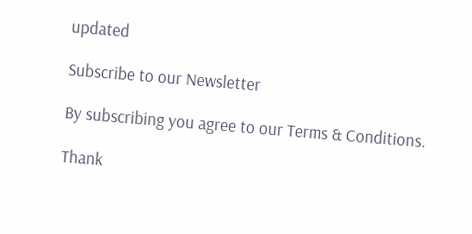updated

Subscribe to our Newsletter

By subscribing you agree to our Terms & Conditions.

Thank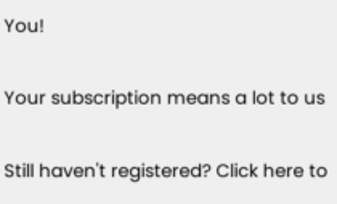You!

Your subscription means a lot to us

Still haven't registered? Click here to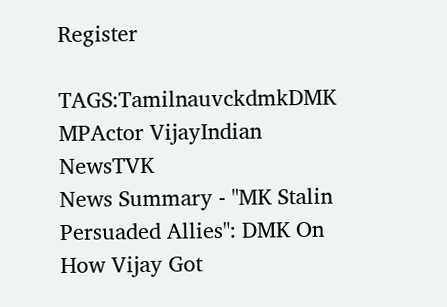Register

TAGS:TamilnauvckdmkDMK MPActor VijayIndian NewsTVK
News Summary - "MK Stalin Persuaded Allies": DMK On How Vijay Got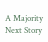A Majority
Next Story